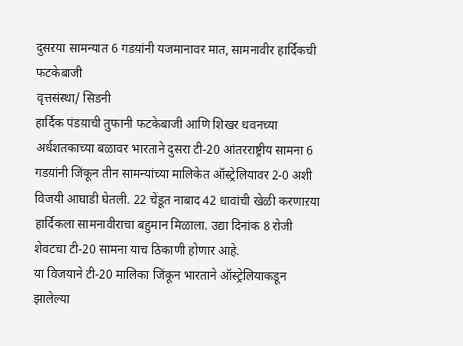दुसऱया सामन्यात 6 गडय़ांनी यजमानावर मात, सामनावीर हार्दिकची फटकेबाजी
वृत्तसंस्था/ सिडनी
हार्दिक पंडय़ाची तुफानी फटकेबाजी आणि शिखर धवनच्या अर्धशतकाच्या बळावर भारताने दुसरा टी-20 आंतरराष्ट्रीय सामना 6 गडय़ांनी जिंकून तीन सामन्यांच्या मालिकेत ऑस्ट्रेलियावर 2-0 अशी विजयी आघाडी घेतली. 22 चेंडूत नाबाद 42 धावांची खेळी करणाऱया हार्दिकला सामनावीराचा बहुमान मिळाला. उद्या दिनांक 8 रोजी शेवटचा टी-20 सामना याच ठिकाणी होणार आहे.
या विजयाने टी-20 मालिका जिंकून भारताने ऑस्ट्रेलियाकडून झालेल्या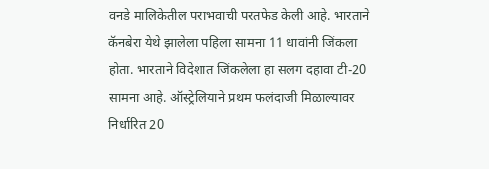वनडे मालिकेतील पराभवाची परतफेड केली आहे. भारताने कॅनबेरा येथे झालेला पहिला सामना 11 धावांनी जिंकला होता. भारताने विदेशात जिंकलेला हा सलग दहावा टी-20 सामना आहे. ऑस्ट्रेलियाने प्रथम फलंदाजी मिळाल्यावर निर्धारित 20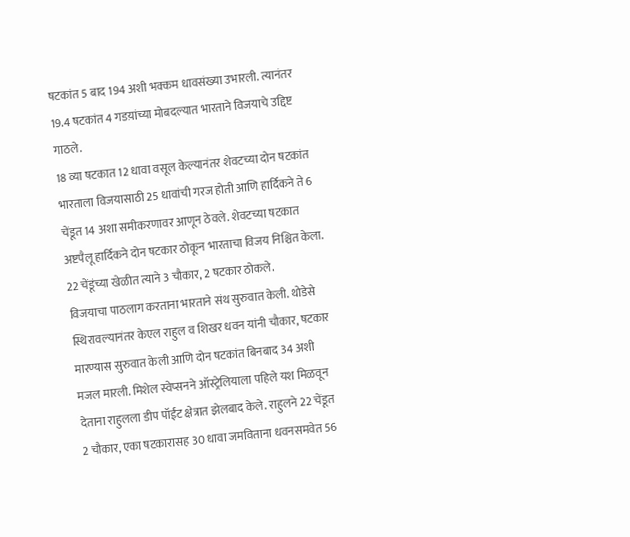षटकांत 5 बाद 194 अशी भक्कम धावसंख्या उभारली. त्यानंतर 19.4 षटकांत 4 गडय़ांच्या मोबदल्यात भारताने विजयाचे उद्दिष्ट गाठले.
18 व्या षटकात 12 धावा वसूल केल्यानंतर शेवटच्या दोन षटकांत भारताला विजयासाठी 25 धावांची गरज होती आणि हार्दिकने ते 6 चेंडूत 14 अशा समीकरणावर आणून ठेवले. शेवटच्या षटकात अष्टपैलू हार्दिकने दोन षटकार ठोकून भारताचा विजय निश्चित केला. 22 चेंडूंच्या खेळीत त्याने 3 चौकार, 2 षटकार ठोकले.
विजयाचा पाठलाग करताना भारताने संथ सुरुवात केली. थोडेसे स्थिरावल्यानंतर केएल राहुल व शिखर धवन यांनी चौकार, षटकार मारण्यास सुरुवात केली आणि दोन षटकांत बिनबाद 34 अशी मजल मारली. मिशेल स्वेप्सनने ऑस्ट्रेलियाला पहिले यश मिळवून देताना राहुलला डीप पॉईंट क्षेत्रात झेलबाद केले. राहुलने 22 चेंडूत 2 चौकार, एका षटकारासह 30 धावा जमविताना धवनसमवेत 56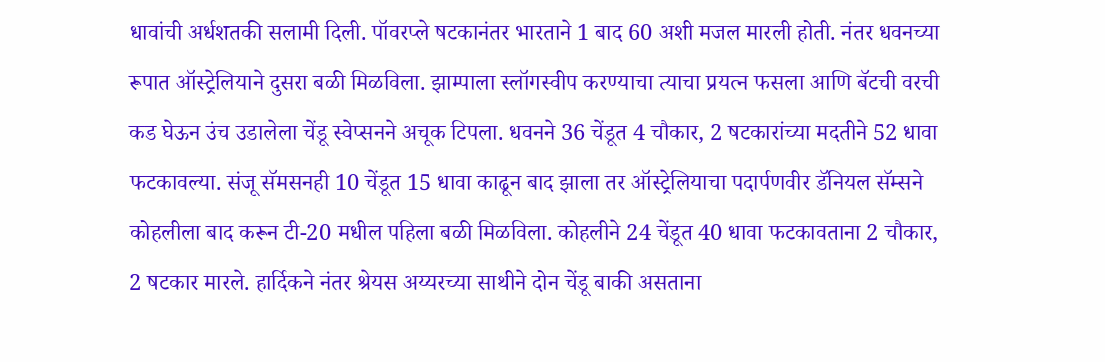धावांची अर्धशतकी सलामी दिली. पॉवरप्ले षटकानंतर भारताने 1 बाद 60 अशी मजल मारली होती. नंतर धवनच्या रूपात ऑस्ट्रेलियाने दुसरा बळी मिळविला. झाम्पाला स्लॉगस्वीप करण्याचा त्याचा प्रयत्न फसला आणि बॅटची वरची कड घेऊन उंच उडालेला चेंडू स्वेप्सनने अचूक टिपला. धवनने 36 चेंडूत 4 चौकार, 2 षटकारांच्या मदतीने 52 धावा फटकावल्या. संजू सॅमसनही 10 चेंडूत 15 धावा काढून बाद झाला तर ऑस्ट्रेलियाचा पदार्पणवीर डॅनियल सॅम्सने कोहलीला बाद करून टी-20 मधील पहिला बळी मिळविला. कोहलीने 24 चेंडूत 40 धावा फटकावताना 2 चौकार, 2 षटकार मारले. हार्दिकने नंतर श्रेयस अय्यरच्या साथीने दोन चेंडू बाकी असताना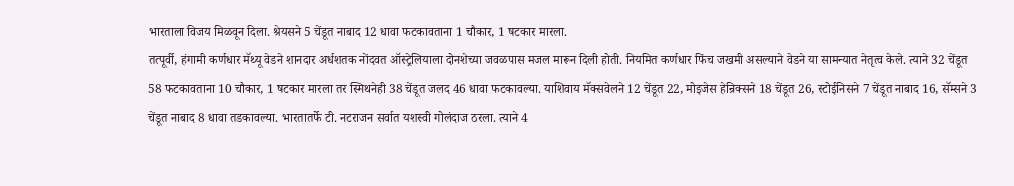भारताला विजय मिळवून दिला. श्रेयसने 5 चेंडूत नाबाद 12 धावा फटकावताना 1 चौकार, 1 षटकार मारला.
तत्पूर्वी, हंगामी कर्णधार मॅथ्यू वेडने शानदार अर्धशतक नोंदवत ऑस्ट्रेलियाला दोनशेच्या जवळपास मजल मारून दिली होती. नियमित कर्णधार फिंच जखमी असल्याने वेडने या सामन्यात नेतृत्व केले. त्याने 32 चेंडूत 58 फटकावताना 10 चौकार, 1 षटकार मारला तर स्मिथनेही 38 चेंडूत जलद 46 धावा फटकावल्या. याशिवाय मॅक्सवेलने 12 चेंडूत 22, मोइजेस हेन्रिक्सने 18 चेंडूत 26, स्टोईनिसने 7 चेंडूत नाबाद 16, सॅम्सने 3 चेंडूत नाबाद 8 धावा तडकावल्या. भारतातर्फे टी. नटराजन सर्वात यशस्वी गोलंदाज ठरला. त्याने 4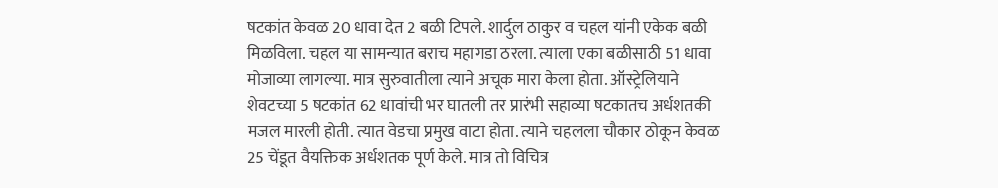षटकांत केवळ 20 धावा देत 2 बळी टिपले. शार्दुल ठाकुर व चहल यांनी एकेक बळी मिळविला. चहल या सामन्यात बराच महागडा ठरला. त्याला एका बळीसाठी 51 धावा मोजाव्या लागल्या. मात्र सुरुवातीला त्याने अचूक मारा केला होता. ऑस्ट्रेलियाने शेवटच्या 5 षटकांत 62 धावांची भर घातली तर प्रारंभी सहाव्या षटकातच अर्धशतकी मजल मारली होती. त्यात वेडचा प्रमुख वाटा होता. त्याने चहलला चौकार ठोकून केवळ 25 चेंडूत वैयक्तिक अर्धशतक पूर्ण केले. मात्र तो विचित्र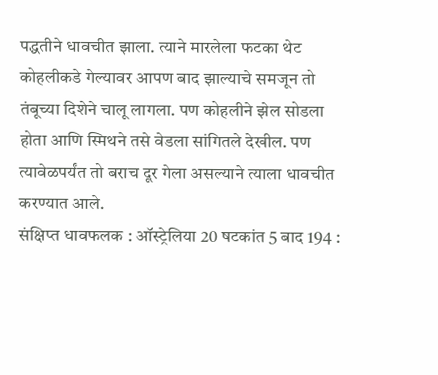पद्धतीने धावचीत झाला. त्याने मारलेला फटका थेट कोहलीकडे गेल्यावर आपण बाद झाल्याचे समजून तो तंबूच्या दिशेने चालू लागला. पण कोहलीने झेल सोडला होता आणि स्मिथने तसे वेडला सांगितले देखील. पण त्यावेळपर्यंत तो बराच दूर गेला असल्याने त्याला धावचीत करण्यात आले.
संक्षिप्त धावफलक : ऑस्ट्रेलिया 20 षटकांत 5 बाद 194 :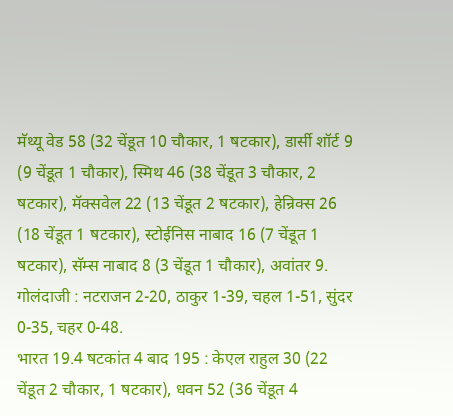मॅथ्यू वेड 58 (32 चेंडूत 10 चौकार, 1 षटकार), डार्सी शॉर्ट 9 (9 चेंडूत 1 चौकार), स्मिथ 46 (38 चेंडूत 3 चौकार, 2 षटकार), मॅक्सवेल 22 (13 चेंडूत 2 षटकार), हेन्रिक्स 26 (18 चेंडूत 1 षटकार), स्टोईनिस नाबाद 16 (7 चेंडूत 1 षटकार), सॅम्स नाबाद 8 (3 चेंडूत 1 चौकार), अवांतर 9. गोलंदाजी : नटराजन 2-20, ठाकुर 1-39, चहल 1-51, सुंदर 0-35, चहर 0-48.
भारत 19.4 षटकांत 4 बाद 195 : केएल राहुल 30 (22 चेंडूत 2 चौकार, 1 षटकार), धवन 52 (36 चेंडूत 4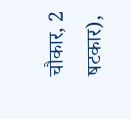चौकार, 2 षटकार),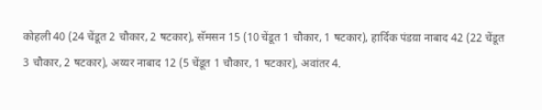कोहली 40 (24 चेंडूत 2 चौकार, 2 षटकार), सॅमसन 15 (10 चेंडूत 1 चौकार, 1 षटकार), हार्दिक पंडय़ा नाबाद 42 (22 चेंडूत 3 चौकार, 2 षटकार), अय्यर नाबाद 12 (5 चेंडूत 1 चौकार, 1 षटकार), अवांतर 4.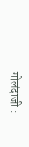गोलंदाजी :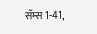सॅम्स 1-41,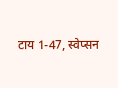टाय 1-47, स्वेप्सन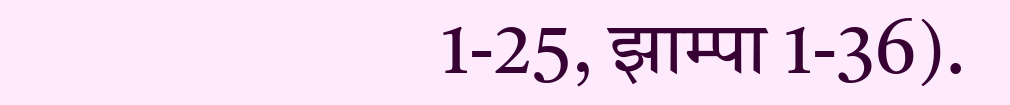1-25, झाम्पा 1-36).